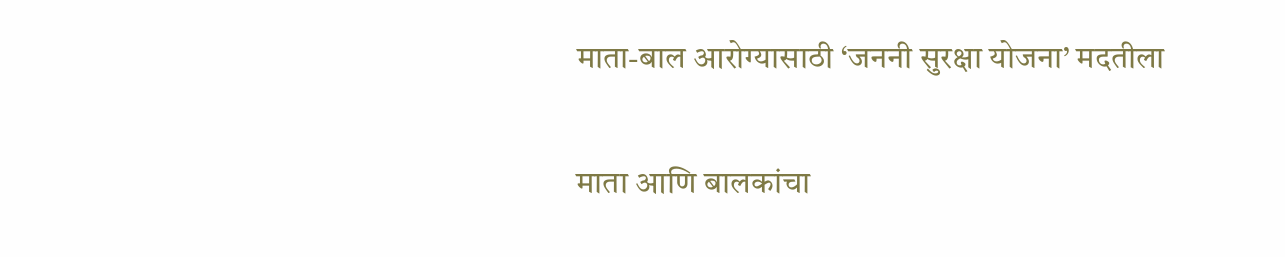माता-बाल आरोग्यासाठी ‘जननी सुरक्षा योजना’ मदतीला

माता आणि बालकांचा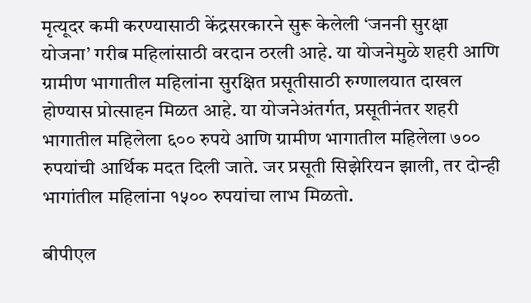मृत्यूदर कमी करण्यासाठी केंद्रसरकारने सुरू केलेली ‘जननी सुरक्षा योजना’ गरीब महिलांसाठी वरदान ठरली आहे. या योजनेमुळे शहरी आणि ग्रामीण भागातील महिलांना सुरक्षित प्रसूतीसाठी रुग्णालयात दाखल होण्यास प्रोत्साहन मिळत आहे. या योजनेअंतर्गत, प्रसूतीनंतर शहरी भागातील महिलेला ६०० रुपये आणि ग्रामीण भागातील महिलेला ७०० रुपयांची आर्थिक मदत दिली जाते. जर प्रसूती सिझेरियन झाली, तर दोन्ही भागांतील महिलांना १५०० रुपयांचा लाभ मिळतो.

बीपीएल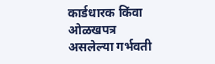कार्डधारक किंवा ओळखपत्र असलेल्या गर्भवती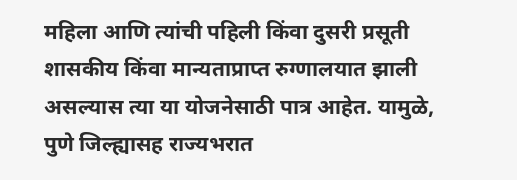महिला आणि त्यांची पहिली किंवा दुसरी प्रसूती शासकीय किंवा मान्यताप्राप्त रुग्णालयात झाली असल्यास त्या या योजनेसाठी पात्र आहेत. यामुळे, पुणे जिल्ह्यासह राज्यभरात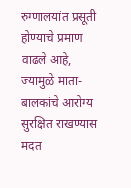रुग्णालयांत प्रसूती होण्याचे प्रमाण वाढले आहे, ज्यामुळे माता-बालकांचे आरोग्य सुरक्षित राखण्यास मदत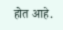होत आहे.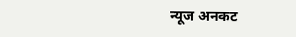न्यूज अनकट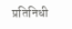प्रतिनिधी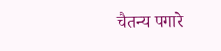चैतन्य पगारे